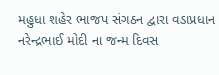મહુધા શહેર ભાજપ સંગઠન દ્વારા વડાપ્રધાન નરેન્દ્રભાઈ મોદી ના જન્મ દિવસ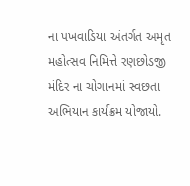ના પખવાડિયા અંતર્ગત અમૃત મહોત્સવ નિમિત્તે રણછોડજી મંદિર ના ચોગાનમાં સ્વછતા અભિયાન કાર્યક્રમ યોજાયો.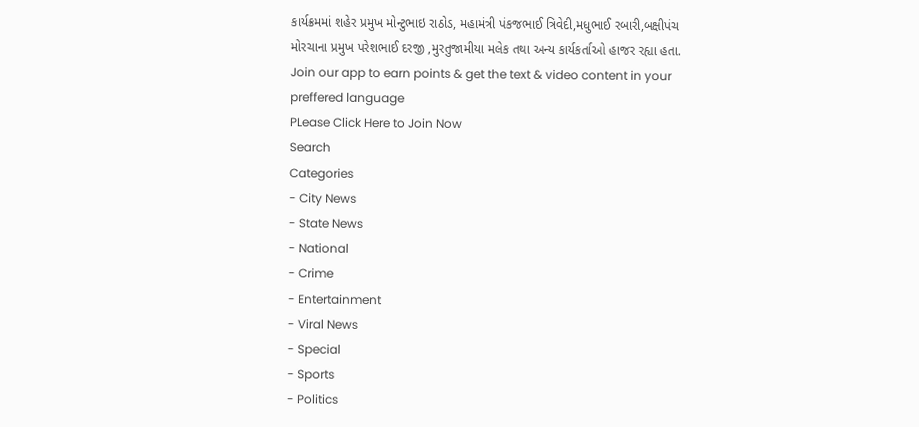કાર્યક્રમમાં શહેર પ્રમુખ મોન્ટુભાઇ રાઠોડ, મહામંત્રી પંકજભાઈ ત્રિવેદી,મધુભાઈ રબારી,બક્ષીપંચ મોરચાના પ્રમુખ પરેશભાઈ દરજી ,મુરતુજામીયા મલેક તથા અન્ય કાર્યકર્તાઓ હાજર રહ્યા હતા.
Join our app to earn points & get the text & video content in your preffered language
PLease Click Here to Join Now
Search
Categories
- City News
- State News
- National
- Crime
- Entertainment
- Viral News
- Special
- Sports
- Politics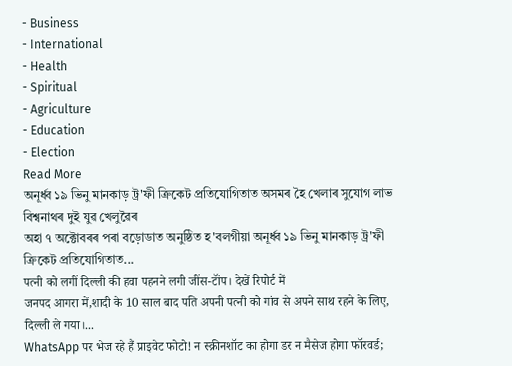- Business
- International
- Health
- Spiritual
- Agriculture
- Education
- Election
Read More
অনূৰ্ধ্ব ১৯ ভিনু মানকাড় ট্ৰ'ফী ক্ৰিকেট প্ৰতিযোগিতাত অসমৰ হৈ খেলাৰ সুযোগ লাভ বিশ্বনাথৰ দুই যুৱ খেলুৱৈৰ
অহা ৭ অক্টোবৰৰ পৰা বড়োডাত অনুষ্ঠিত হ'বলগীয়া অনূৰ্ধ্ব ১৯ ভিনু মানকাড় ট্ৰ'ফী ক্ৰিকেট প্ৰতিযোগিতাত...
पत्नी को लगीं दिल्ली की हवा पहनने लगी जींस-टॉंप। देखें रिपोर्ट में
जनपद आगरा में,शादी के 10 साल बाद पति अपनी पत्नी को गांव से अपने साथ रहने के लिए, दिल्ली ले गया।...
WhatsApp पर भेज रहे हैं प्राइवेट फोटो! न स्क्रीनशॉट का होगा डर न मैसेज होगा फॉरवर्ड;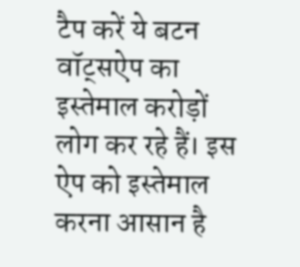टैप करें ये बटन
वॉट्सऐप का इस्तेमाल करोड़ों लोग कर रहे हैं। इस ऐप को इस्तेमाल करना आसान है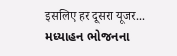इसलिए हर दूसरा यूजर...
મધ્યાહન ભોજનના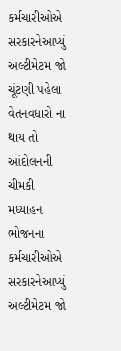કર્મચારીઓએ સરકારનેઆપ્યું અલ્ટીમેટમ જો ચૂંટણી પહેલા વેતનવધારો ના થાય તો આંદોલનની ચીમકી
મધ્યાહન ભોજનના કર્મચારીઓએ સરકારનેઆપ્યું અલ્ટીમેટમ જો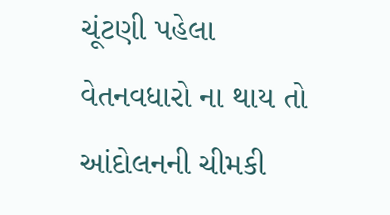ચૂંટણી પહેલા વેતનવધારો ના થાય તો આંદોલનની ચીમકી